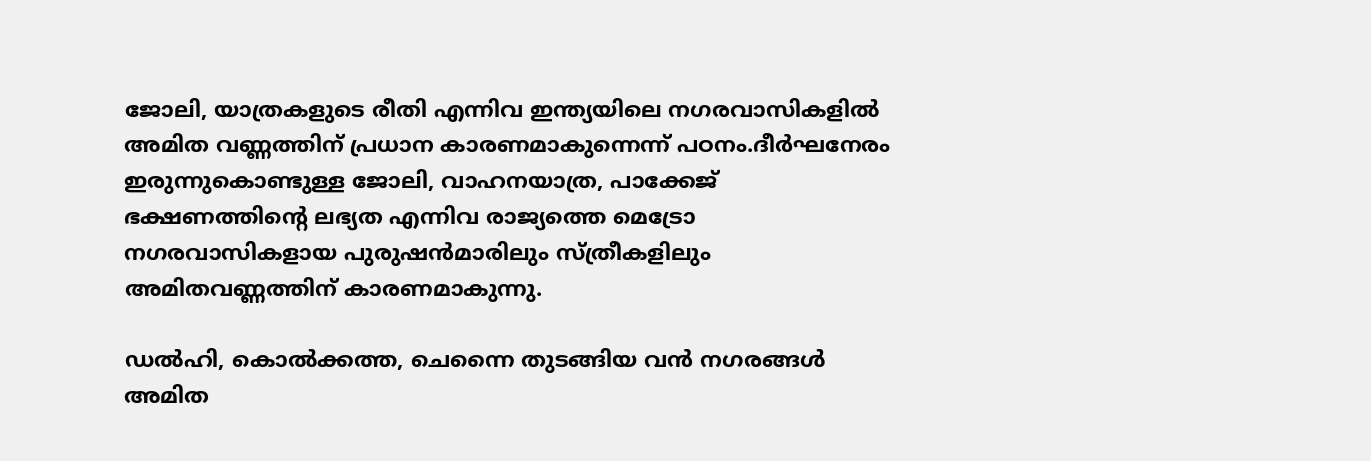ജോലി, യാത്രകളുടെ രീതി എന്നിവ ഇന്ത്യയിലെ നഗരവാസികളില്‍ അമിത വണ്ണത്തിന് പ്രധാന കാരണമാകുന്നെന്ന് പഠനം.ദീര്‍ഘനേരം ഇരുന്നുകൊണ്ടുള്ള ജോലി, വാഹനയാത്ര, പാക്കേജ് ഭക്ഷണത്തിന്റെ ലഭ്യത എന്നിവ രാജ്യത്തെ മെട്രോ നഗരവാസികളായ പുരുഷന്‍മാരിലും സ്ത്രീകളിലും അമിതവണ്ണത്തിന് കാരണമാകുന്നു.

ഡല്‍ഹി, കൊല്‍ക്കത്ത, ചെന്നൈ തുടങ്ങിയ വന്‍ നഗരങ്ങള്‍ അമിത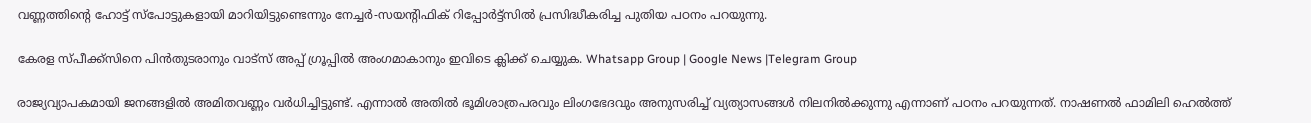വണ്ണത്തിന്റെ ഹോട്ട് സ്‌പോട്ടുകളായി മാറിയിട്ടുണ്ടെന്നും നേച്ചര്‍-സയന്റിഫിക് റിപ്പോര്‍ട്ട്സില്‍ പ്രസിദ്ധീകരിച്ച പുതിയ പഠനം പറയുന്നു.

കേരള സ്പീക്ക്സിനെ പിൻതുടരാനും വാട്സ് അപ്പ് ഗ്രൂപ്പിൽ അംഗമാകാനും ഇവിടെ ക്ലിക്ക് ചെയ്യുക. Whatsapp Group | Google News |Telegram Group

രാജ്യവ്യാപകമായി ജനങ്ങളില്‍ അമിതവണ്ണം വര്‍ധിച്ചിട്ടുണ്ട്. എന്നാല്‍ അതില്‍ ഭൂമിശാത്രപരവും ലിംഗഭേദവും അനുസരിച്ച്‌ വ്യത്യാസങ്ങള്‍ നിലനില്‍ക്കുന്നു എന്നാണ് പഠനം പറയുന്നത്. നാഷണല്‍ ഫാമിലി ഹെല്‍ത്ത്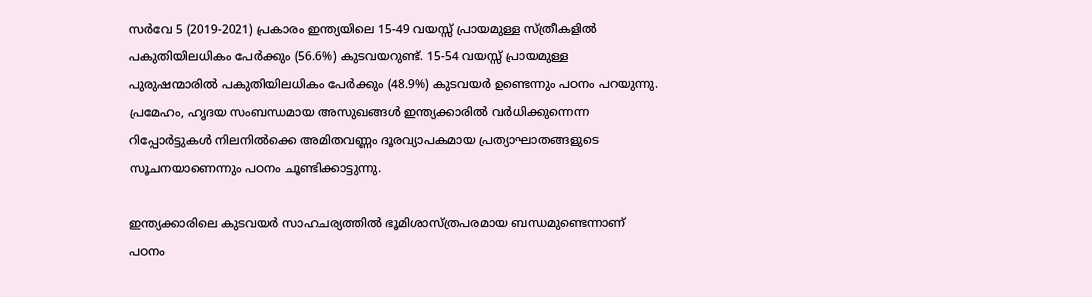സര്‍വേ 5 (2019-2021) പ്രകാരം ഇന്ത്യയിലെ 15-49 വയസ്സ് പ്രായമുള്ള സ്ത്രീകളില്‍ പകുതിയിലധികം പേര്‍ക്കും (56.6%) കുടവയറുണ്ട്. 15-54 വയസ്സ് പ്രായമുള്ള പുരുഷന്മാരില്‍ പകുതിയിലധികം പേര്‍ക്കും (48.9%) കുടവയര്‍ ഉണ്ടെന്നും പഠനം പറയുന്നു. പ്രമേഹം, ഹൃദയ സംബന്ധമായ അസുഖങ്ങള്‍ ഇന്ത്യക്കാരില്‍ വര്‍ധിക്കുന്നെന്ന റിപ്പോര്‍ട്ടുകള്‍ നിലനില്‍ക്കെ അമിതവണ്ണം ദൂരവ്യാപകമായ പ്രത്യാഘാതങ്ങളുടെ സൂചനയാണെന്നും പഠനം ചൂണ്ടിക്കാട്ടുന്നു.

ഇന്ത്യക്കാരിലെ കുടവയര്‍ സാഹചര്യത്തില്‍ ഭൂമിശാസ്ത്രപരമായ ബന്ധമുണ്ടെന്നാണ് പഠനം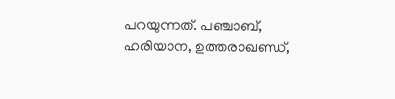പറയുന്നത്. പഞ്ചാബ്, ഹരിയാന, ഉത്തരാഖണ്ഡ്,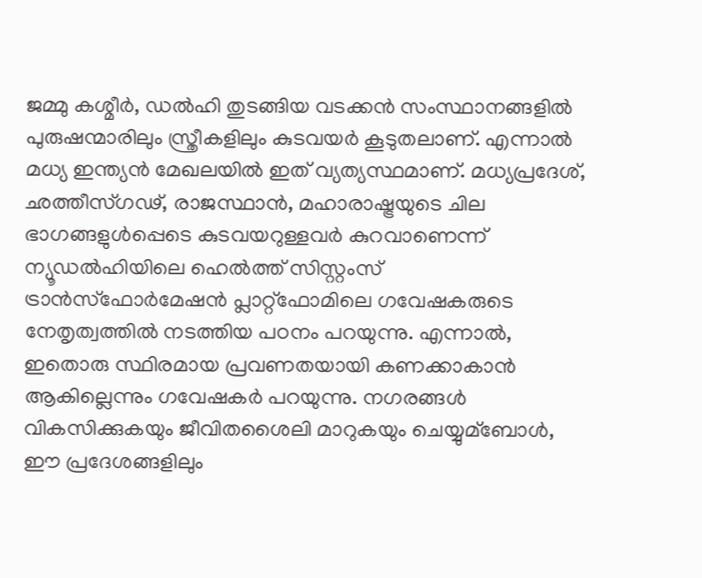ജമ്മു കശ്മീര്‍, ഡല്‍ഹി തുടങ്ങിയ വടക്കന്‍ സംസ്ഥാനങ്ങളില്‍ പുരുഷന്മാരിലും സ്ത്രീകളിലും കുടവയര്‍ കൂടുതലാണ്. എന്നാല്‍ മധ്യ ഇന്ത്യന്‍ മേഖലയില്‍ ഇത് വ്യത്യസ്ഥമാണ്. മധ്യപ്രദേശ്, ഛത്തീസ്ഗഢ്, രാജസ്ഥാന്‍, മഹാരാഷ്ട്രയുടെ ചില ഭാഗങ്ങളുള്‍പ്പെടെ കുടവയറുള്ളവര്‍ കുറവാണെന്ന് ന്യൂഡല്‍ഹിയിലെ ഹെല്‍ത്ത് സിസ്റ്റംസ് ട്രാന്‍സ്ഫോര്‍മേഷന്‍ പ്ലാറ്റ്ഫോമിലെ ഗവേഷകരുടെ നേതൃത്വത്തില്‍ നടത്തിയ പഠനം പറയുന്നു. എന്നാല്‍, ഇതൊരു സ്ഥിരമായ പ്രവണതയായി കണക്കാകാന്‍ ആകില്ലെന്നും ഗവേഷകര്‍ പറയുന്നു. നഗരങ്ങള്‍ വികസിക്കുകയും ജീവിതശൈലി മാറുകയും ചെയ്യുമ്ബോള്‍, ഈ പ്രദേശങ്ങളിലും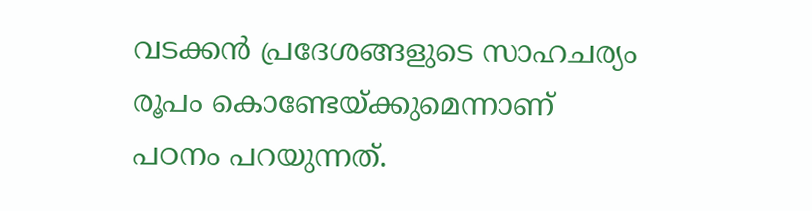വടക്കന്‍ പ്രദേശങ്ങളുടെ സാഹചര്യം രൂപം കൊണ്ടേയ്ക്കുമെന്നാണ് പഠനം പറയുന്നത്.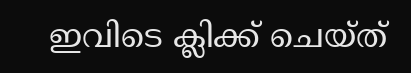ഇവിടെ ക്ലിക്ക് ചെയ്ത്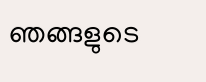ഞങ്ങളുടെ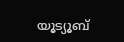യൂട്യൂബ്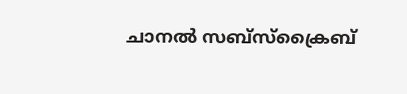ചാനൽ സബ്സ്ക്രൈബ്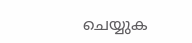ചെയ്യുക